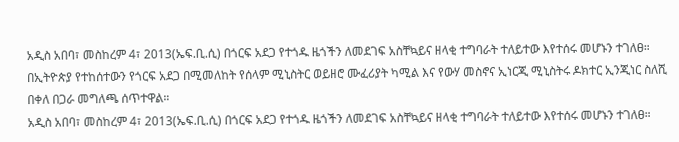አዲስ አበባ፣ መስከረም 4፣ 2013(ኤፍ.ቢ.ሲ) በጎርፍ አደጋ የተጎዱ ዜጎችን ለመደገፍ አስቸኳይና ዘላቂ ተግባራት ተለይተው እየተሰሩ መሆኑን ተገለፀ።
በኢትዮጵያ የተከሰተውን የጎርፍ አደጋ በሚመለከት የሰላም ሚኒስትር ወይዘሮ ሙፈሪያት ካሚል እና የውሃ መስኖና ኢነርጂ ሚኒስትሩ ዶክተር ኢንጂነር ስለሺ በቀለ በጋራ መግለጫ ሰጥተዋል።
አዲስ አበባ፣ መስከረም 4፣ 2013(ኤፍ.ቢ.ሲ) በጎርፍ አደጋ የተጎዱ ዜጎችን ለመደገፍ አስቸኳይና ዘላቂ ተግባራት ተለይተው እየተሰሩ መሆኑን ተገለፀ።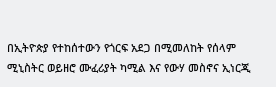በኢትዮጵያ የተከሰተውን የጎርፍ አደጋ በሚመለከት የሰላም ሚኒስትር ወይዘሮ ሙፈሪያት ካሚል እና የውሃ መስኖና ኢነርጂ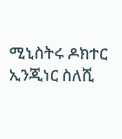ሚኒስትሩ ዶክተር ኢንጂነር ስለሺ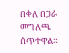በቀለ በጋራ መግለጫ ሰጥተዋል።